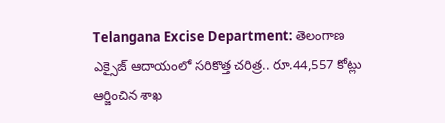Telangana Excise Department: తెలంగాణ ఎక్సైజ్ ఆదాయంలో సరికొత్త చరిత్ర.. రూ.44,557 కోట్లు ఆర్జించిన శాఖ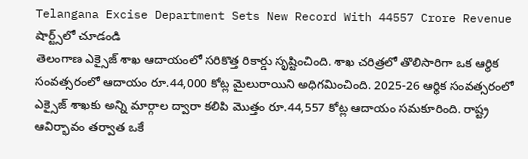Telangana Excise Department Sets New Record With 44557 Crore Revenue
షార్ట్స్‌లో చూడండి
తెలంగాణ ఎక్సైజ్‌ శాఖ ఆదాయంలో సరికొత్త రికార్డు సృష్టించింది. శాఖ చరిత్రలో తొలిసారిగా ఒక ఆర్థిక సంవత్సరంలో ఆదాయం రూ.44,000 కోట్ల మైలురాయిని అధిగమించింది. 2025-26 ఆర్థిక సంవత్సరంలో ఎక్సైజ్‌ శాఖకు అన్ని మార్గాల ద్వారా కలిపి మొత్తం రూ.44,557 కోట్ల ఆదాయం సమకూరింది. రాష్ట్ర ఆవిర్భావం తర్వాత ఒకే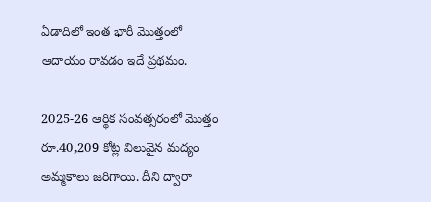ఏడాదిలో ఇంత భారీ మొత్తంలో ఆదాయం రావడం ఇదే ప్రథమం.

2025-26 ఆర్థిక సంవత్సరంలో మొత్తం రూ.40,209 కోట్ల విలువైన మద్యం అమ్మకాలు జరిగాయి. దీని ద్వారా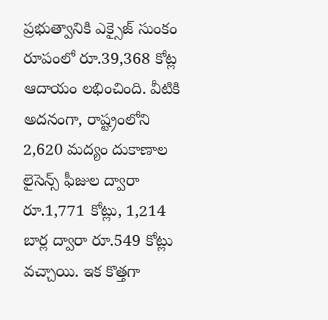ప్రభుత్వానికి ఎక్సైజ్ సుంకం రూపంలో రూ.39,368 కోట్ల ఆదాయం లభించింది. వీటికి అదనంగా, రాష్ట్రంలోని 2,620 మద్యం దుకాణాల లైసెన్స్ ఫీజుల ద్వారా రూ.1,771 కోట్లు, 1,214 బార్ల ద్వారా రూ.549 కోట్లు వచ్చాయి. ఇక కొత్తగా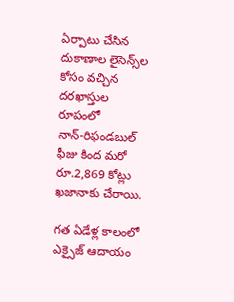ఏర్పాటు చేసిన దుకాణాల లైసెన్స్‌ల కోసం వచ్చిన దరఖాస్తుల రూపంలో నాన్‌-రిఫండబుల్‌ ఫీజు కింద మరో రూ.2,869 కోట్లు ఖజానాకు చేరాయి.

గత ఏడేళ్ల కాలంలో ఎక్సైజ్‌ ఆదాయం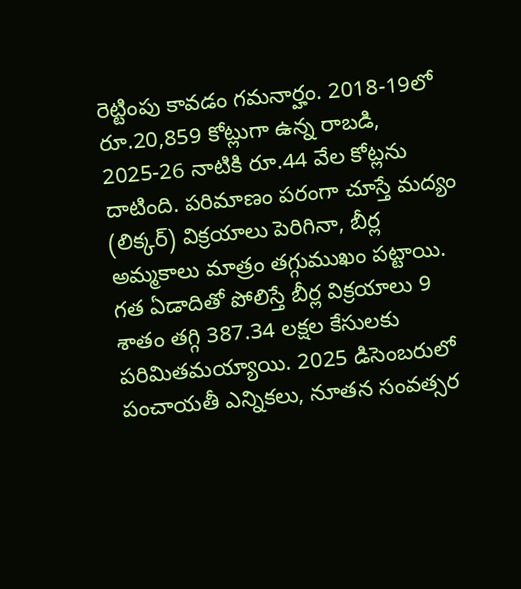రెట్టింపు కావడం గమనార్హం. 2018-19లో రూ.20,859 కోట్లుగా ఉన్న రాబడి, 2025-26 నాటికి రూ.44 వేల కోట్లను దాటింది. పరిమాణం పరంగా చూస్తే మద్యం (లిక్కర్) విక్రయాలు పెరిగినా, బీర్ల అమ్మకాలు మాత్రం తగ్గుముఖం పట్టాయి. గత ఏడాదితో పోలిస్తే బీర్ల విక్రయాలు 9 శాతం తగ్గి 387.34 లక్షల కేసులకు పరిమితమయ్యాయి. 2025 డిసెంబరులో పంచాయతీ ఎన్నికలు, నూతన సంవత్సర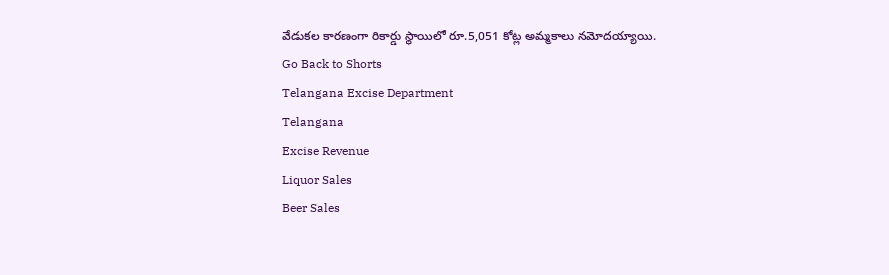వేడుకల కారణంగా రికార్డు స్థాయిలో రూ.5,051 కోట్ల అమ్మకాలు నమోదయ్యాయి.
Go Back to Shorts
Telangana Excise Department
Telangana
Excise Revenue
Liquor Sales
Beer Sales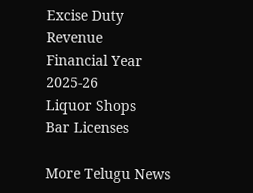Excise Duty
Revenue
Financial Year 2025-26
Liquor Shops
Bar Licenses

More Telugu News